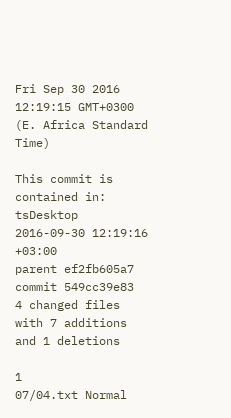Fri Sep 30 2016 12:19:15 GMT+0300 (E. Africa Standard Time)

This commit is contained in:
tsDesktop 2016-09-30 12:19:16 +03:00
parent ef2fb605a7
commit 549cc39e83
4 changed files with 7 additions and 1 deletions

1
07/04.txt Normal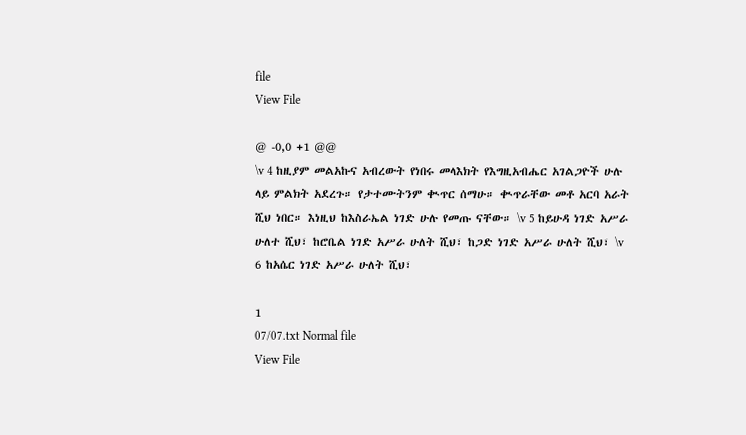file
View File

@ -0,0 +1 @@
\v 4 ከዚያም መልአኩና አብረውት የነበሩ መላእክት የእግዚአብሔር አገልጋዮች ሁሉ ላይ ምልክት አደረጉ። የታተሙትንም ቊጥር ሰማሁ። ቊጥራቸው መቶ አርባ አራት ሺህ ነበር። እነዚህ ከእስራኤል ነገድ ሁሉ የመጡ ናቸው። \v 5 ከይሁዳ ነገድ አሥራ ሁለተ ሺህ፣ ከሮቤል ነገድ አሥራ ሁለት ሺህ፣ ከጋድ ነገድ አሥራ ሁለት ሺህ፣ \v 6 ከአሴር ነገድ አሥራ ሁለት ሺህ፣

1
07/07.txt Normal file
View File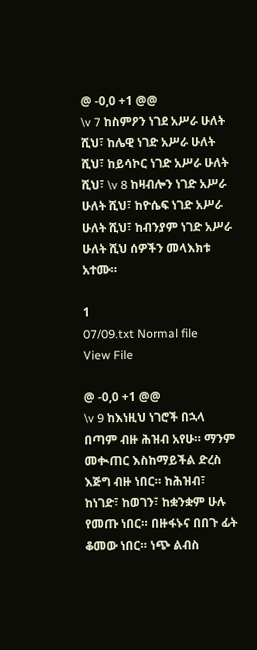@ -0,0 +1 @@
\v 7 ከስምዖን ነገደ አሥራ ሁለት ሺህ፣ ከሌዊ ነገድ አሥራ ሁለት ሺህ፣ ከይሳኮር ነገድ አሥራ ሁለት ሺህ፣ \v 8 ከዛብሎን ነገድ አሥራ ሁለት ሺህ፣ ከዮሴፍ ነገድ አሥራ ሁለት ሺህ፣ ከብንያም ነገድ አሥራ ሁለት ሺህ ሰዎችን መላእክቱ አተሙ።

1
07/09.txt Normal file
View File

@ -0,0 +1 @@
\v 9 ከእነዚህ ነገሮች በኋላ በጣም ብዙ ሕዝብ አየሁ። ማንም መቊጠር እስከማይችል ድረስ እጅግ ብዙ ነበር። ከሕዝብ፣ ከነገድ፣ ከወገን፣ ከቋንቋም ሁሉ የመጡ ነበር። በዙፋኑና በበጉ ፊት ቆመው ነበር። ነጭ ልብስ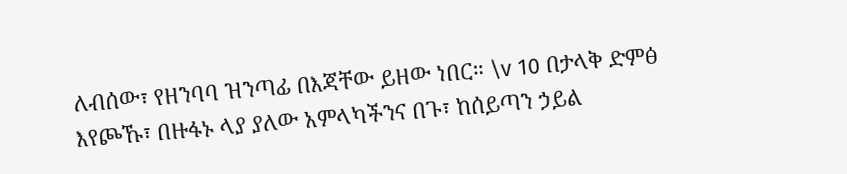ለብሰው፣ የዘንባባ ዝንጣፊ በእጃቸው ይዘው ነበር። \v 10 በታላቅ ድምፅ እየጮኹ፣ በዙፋኑ ላያ ያለው አምላካችንና በጉ፣ ከሰይጣን ኃይል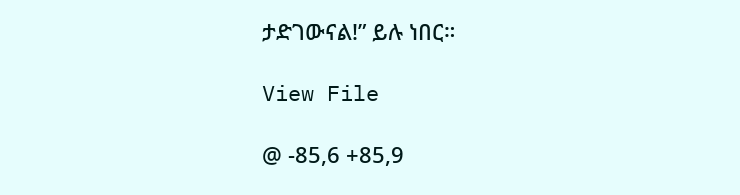ታድገውናል!” ይሉ ነበር።

View File

@ -85,6 +85,9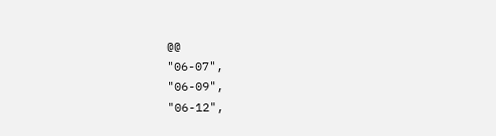@@
"06-07",
"06-09",
"06-12",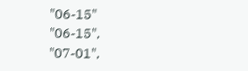"06-15"
"06-15",
"07-01",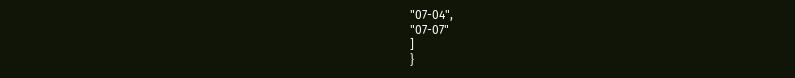"07-04",
"07-07"
]
}